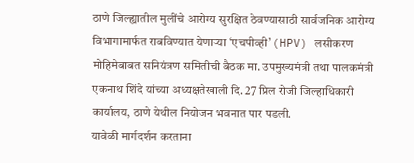ठाणे जिल्ह्यातील मुलींचे आरोग्य सुरक्षित ठेवण्यासाठी सार्वजनिक आरोग्य विभागामार्फत राबविण्यात येणाऱ्या ‘एचपीव्ही’ (HPV) लसीकरण मोहिमेबाबत सनियंत्रण समितीची बैठक मा. उपमुख्यमंत्री तथा पालकमंत्री एकनाथ शिंदे यांच्या अध्यक्षतेखाली दि. 27 प्रिल रोजी जिल्हाधिकारी कार्यालय, ठाणे येथील नियोजन भवनात पार पडली.
यावेळी मार्गदर्शन करताना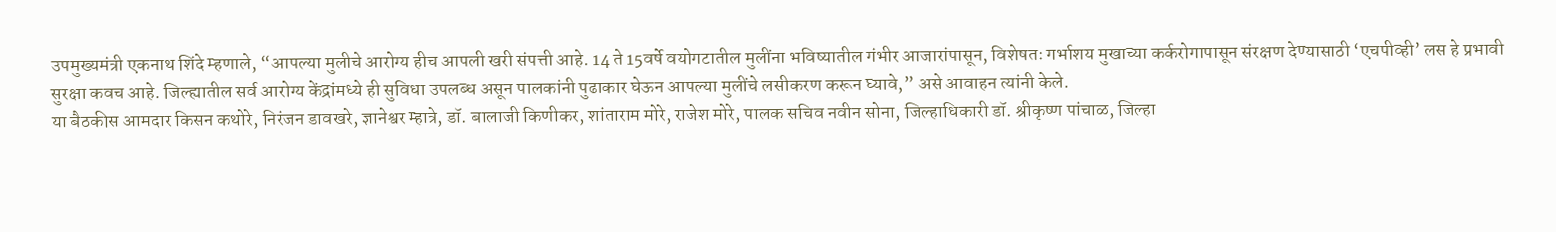उपमुख्यमंत्री एकनाथ शिंदे म्हणाले, “आपल्या मुलीचे आरोग्य हीच आपली खरी संपत्ती आहे. 14 ते 15वर्षे वयोगटातील मुलींना भविष्यातील गंभीर आजारांपासून, विशेषतः गर्भाशय मुखाच्या कर्करोगापासून संरक्षण देण्यासाठी ‘एचपीव्ही’ लस हे प्रभावी सुरक्षा कवच आहे. जिल्ह्यातील सर्व आरोग्य केंद्रांमध्ये ही सुविधा उपलब्ध असून पालकांनी पुढाकार घेऊन आपल्या मुलींचे लसीकरण करून घ्यावे,” असे आवाहन त्यांनी केले.
या बैठकीस आमदार किसन कथोरे, निरंजन डावखरे, ज्ञानेश्वर म्हात्रे, डॉ. बालाजी किणीकर, शांताराम मोरे, राजेश मोरे, पालक सचिव नवीन सोना, जिल्हाधिकारी डॉ. श्रीकृष्ण पांचाळ, जिल्हा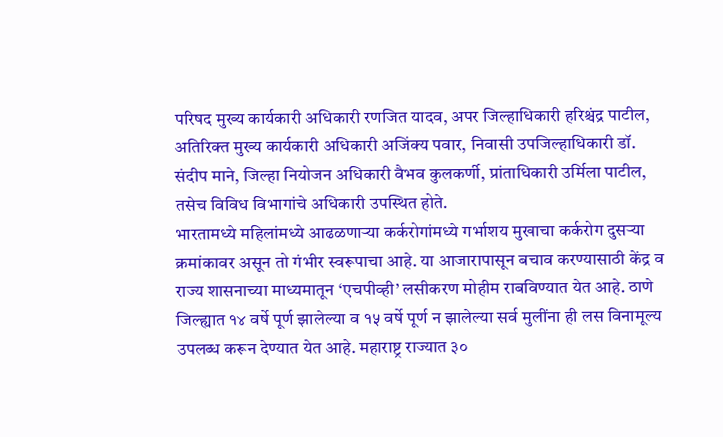परिषद मुख्य कार्यकारी अधिकारी रणजित यादव, अपर जिल्हाधिकारी हरिश्चंद्र पाटील, अतिरिक्त मुख्य कार्यकारी अधिकारी अजिंक्य पवार, निवासी उपजिल्हाधिकारी डॉ. संदीप माने, जिल्हा नियोजन अधिकारी वैभव कुलकर्णी, प्रांताधिकारी उर्मिला पाटील, तसेच विविध विभागांचे अधिकारी उपस्थित होते.
भारतामध्ये महिलांमध्ये आढळणाऱ्या कर्करोगांमध्ये गर्भाशय मुखाचा कर्करोग दुसऱ्या क्रमांकावर असून तो गंभीर स्वरूपाचा आहे. या आजारापासून बचाव करण्यासाठी केंद्र व राज्य शासनाच्या माध्यमातून ‘एचपीव्ही’ लसीकरण मोहीम राबविण्यात येत आहे. ठाणे जिल्ह्यात १४ वर्षे पूर्ण झालेल्या व १५ वर्षे पूर्ण न झालेल्या सर्व मुलींना ही लस विनामूल्य उपलब्ध करून देण्यात येत आहे. महाराष्ट्र राज्यात ३०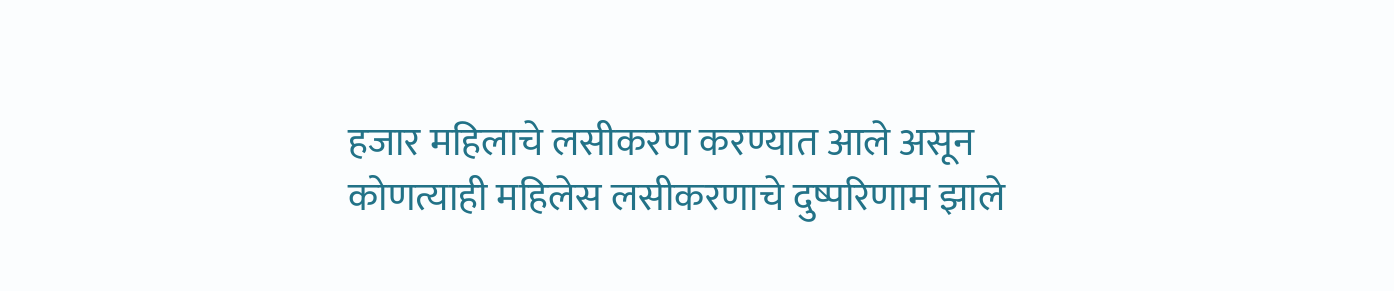हजार महिलाचे लसीकरण करण्यात आले असून कोणत्याही महिलेस लसीकरणाचे दुष्परिणाम झाले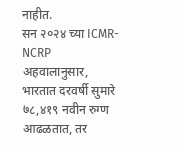नाहीत.
सन २०२४ च्या ICMR-NCRP अहवालानुसार, भारतात दरवर्षी सुमारे ७८,४१९ नवीन रुग्ण आढळतात, तर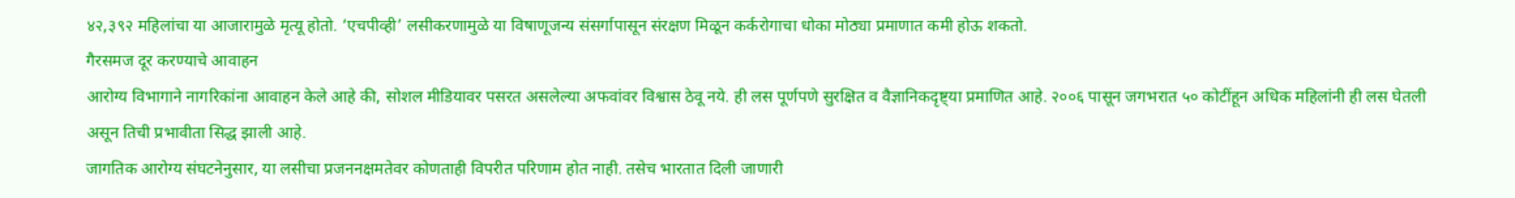४२,३९२ महिलांचा या आजारामुळे मृत्यू होतो. ‘एचपीव्ही’ लसीकरणामुळे या विषाणूजन्य संसर्गापासून संरक्षण मिळून कर्करोगाचा धोका मोठ्या प्रमाणात कमी होऊ शकतो.
गैरसमज दूर करण्याचे आवाहन
आरोग्य विभागाने नागरिकांना आवाहन केले आहे की, सोशल मीडियावर पसरत असलेल्या अफवांवर विश्वास ठेवू नये. ही लस पूर्णपणे सुरक्षित व वैज्ञानिकदृष्ट्या प्रमाणित आहे. २००६ पासून जगभरात ५० कोटींहून अधिक महिलांनी ही लस घेतली असून तिची प्रभावीता सिद्ध झाली आहे.
जागतिक आरोग्य संघटनेनुसार, या लसीचा प्रजननक्षमतेवर कोणताही विपरीत परिणाम होत नाही. तसेच भारतात दिली जाणारी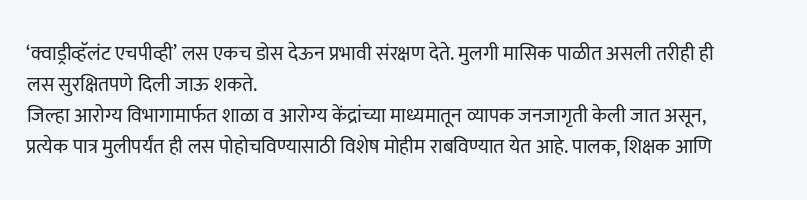‘क्वाड्रीव्हॅलंट एचपीव्ही’ लस एकच डोस देऊन प्रभावी संरक्षण देते. मुलगी मासिक पाळीत असली तरीही ही लस सुरक्षितपणे दिली जाऊ शकते.
जिल्हा आरोग्य विभागामार्फत शाळा व आरोग्य केंद्रांच्या माध्यमातून व्यापक जनजागृती केली जात असून, प्रत्येक पात्र मुलीपर्यंत ही लस पोहोचविण्यासाठी विशेष मोहीम राबविण्यात येत आहे. पालक, शिक्षक आणि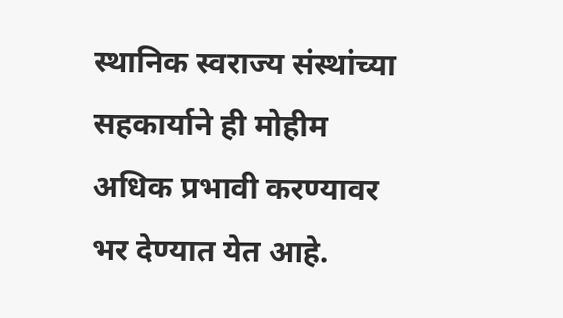स्थानिक स्वराज्य संस्थांच्या सहकार्याने ही मोहीम अधिक प्रभावी करण्यावर भर देण्यात येत आहे.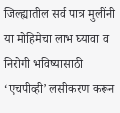जिल्ह्यातील सर्व पात्र मुलींनी या मोहिमेचा लाभ घ्यावा व निरोगी भविष्यासाठी ‘एचपीव्ही’ लसीकरण करून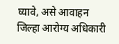घ्यावे, असे आवाहन जिल्हा आरोग्य अधिकारी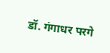डॉ. गंगाधर परगे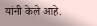यांनी केले आहे.